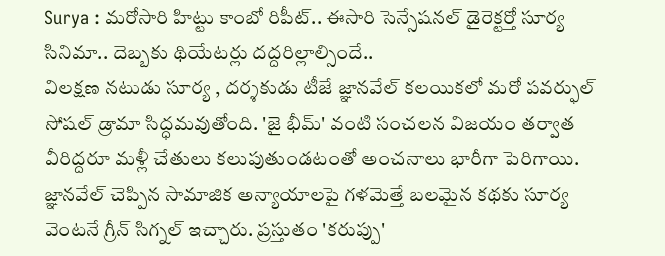Surya : మరోసారి హిట్టు కాంబో రిపీట్.. ఈసారి సెన్సేషనల్ డైరెక్టర్తో సూర్య సినిమా.. దెబ్బకు థియేటర్లు దద్దరిల్లాల్సిందే..
విలక్షణ నటుడు సూర్య , దర్శకుడు టీజే జ్ఞానవేల్ కలయికలో మరో పవర్ఫుల్ సోషల్ డ్రామా సిద్ధమవుతోంది. 'జై భీమ్' వంటి సంచలన విజయం తర్వాత వీరిద్దరూ మళ్లీ చేతులు కలుపుతుండటంతో అంచనాలు భారీగా పెరిగాయి. జ్ఞానవేల్ చెప్పిన సామాజిక అన్యాయాలపై గళమెత్తే బలమైన కథకు సూర్య వెంటనే గ్రీన్ సిగ్నల్ ఇచ్చారు. ప్రస్తుతం 'కరుప్పు'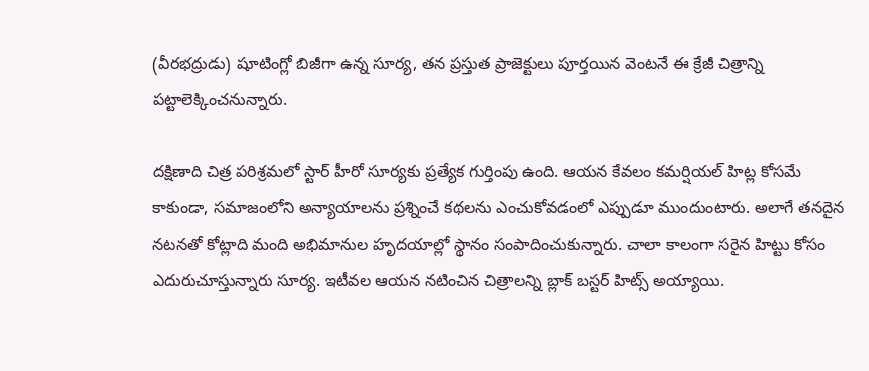(వీరభద్రుడు) షూటింగ్లో బిజీగా ఉన్న సూర్య, తన ప్రస్తుత ప్రాజెక్టులు పూర్తయిన వెంటనే ఈ క్రేజీ చిత్రాన్ని పట్టాలెక్కించనున్నారు.

దక్షిణాది చిత్ర పరిశ్రమలో స్టార్ హీరో సూర్యకు ప్రత్యేక గుర్తింపు ఉంది. ఆయన కేవలం కమర్షియల్ హిట్ల కోసమే కాకుండా, సమాజంలోని అన్యాయాలను ప్రశ్నించే కథలను ఎంచుకోవడంలో ఎప్పుడూ ముందుంటారు. అలాగే తనదైన నటనతో కోట్లాది మంది అభిమానుల హృదయాల్లో స్థానం సంపాదించుకున్నారు. చాలా కాలంగా సరైన హిట్టు కోసం ఎదురుచూస్తున్నారు సూర్య. ఇటీవల ఆయన నటించిన చిత్రాలన్ని బ్లాక్ బస్టర్ హిట్స్ అయ్యాయి.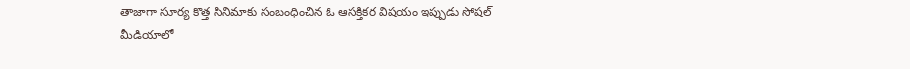తాజాగా సూర్య కొత్త సినిమాకు సంబంధించిన ఓ ఆసక్తికర విషయం ఇప్పుడు సోషల్ మీడియాలో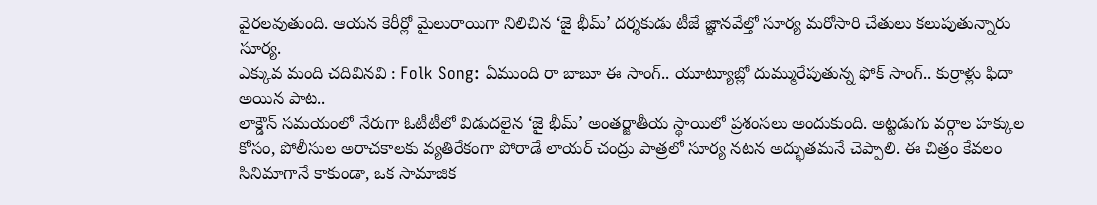వైరలవుతుంది. ఆయన కెరీర్లో మైలురాయిగా నిలిచిన ‘జై భీమ్’ దర్శకుడు టీజే జ్ఞానవేల్తో సూర్య మరోసారి చేతులు కలుపుతున్నారు సూర్య.
ఎక్కువ మంది చదివినవి : Folk Song: ఏముంది రా బాబూ ఈ సాంగ్.. యూట్యూబ్లో దుమ్మురేపుతున్న ఫోక్ సాంగ్.. కుర్రాళ్లు ఫిదా అయిన పాట..
లాక్డౌన్ సమయంలో నేరుగా ఓటీటీలో విడుదలైన ‘జై భీమ్’ అంతర్జాతీయ స్థాయిలో ప్రశంసలు అందుకుంది. అట్టడుగు వర్గాల హక్కుల కోసం, పోలీసుల అరాచకాలకు వ్యతిరేకంగా పోరాడే లాయర్ చంద్రు పాత్రలో సూర్య నటన అద్భుతమనే చెప్పాలి. ఈ చిత్రం కేవలం సినిమాగానే కాకుండా, ఒక సామాజిక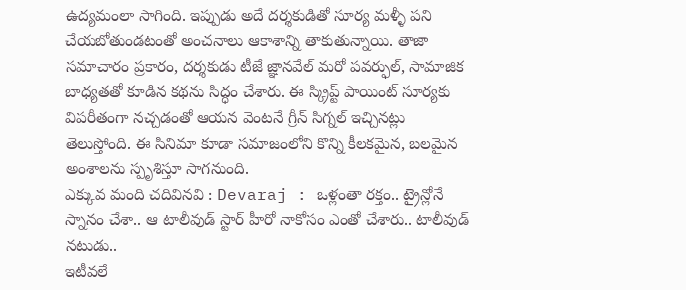ఉద్యమంలా సాగింది. ఇప్పుడు అదే దర్శకుడితో సూర్య మళ్ళీ పని చేయబోతుండటంతో అంచనాలు ఆకాశాన్ని తాకుతున్నాయి. తాజా సమాచారం ప్రకారం, దర్శకుడు టీజే జ్ఞానవేల్ మరో పవర్ఫుల్, సామాజిక బాధ్యతతో కూడిన కథను సిద్ధం చేశారు. ఈ స్క్రిప్ట్ పాయింట్ సూర్యకు విపరీతంగా నచ్చడంతో ఆయన వెంటనే గ్రీన్ సిగ్నల్ ఇచ్చినట్లు తెలుస్తోంది. ఈ సినిమా కూడా సమాజంలోని కొన్ని కీలకమైన, బలమైన అంశాలను స్పృశిస్తూ సాగనుంది.
ఎక్కువ మంది చదివినవి : Devaraj : ఒళ్లంతా రక్తం.. ట్రైన్లోనే స్నానం చేశా.. ఆ టాలీవుడ్ స్టార్ హీరో నాకోసం ఎంతో చేశారు.. టాలీవుడ్ నటుడు..
ఇటీవలే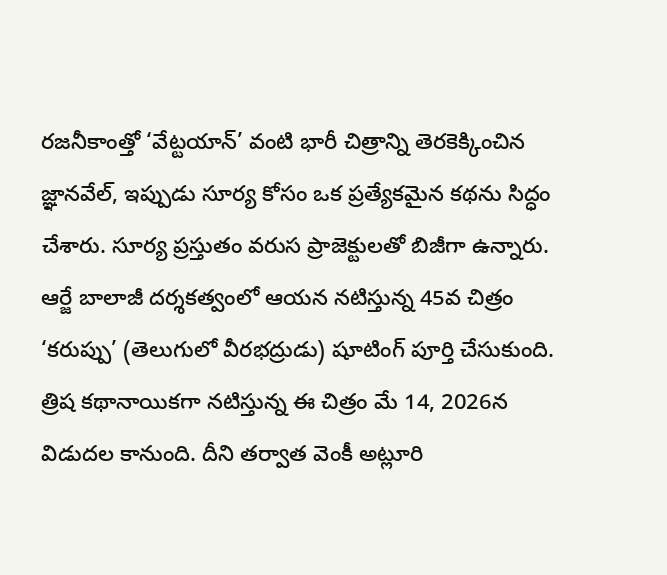రజనీకాంత్తో ‘వేట్టయాన్’ వంటి భారీ చిత్రాన్ని తెరకెక్కించిన జ్ఞానవేల్, ఇప్పుడు సూర్య కోసం ఒక ప్రత్యేకమైన కథను సిద్ధం చేశారు. సూర్య ప్రస్తుతం వరుస ప్రాజెక్టులతో బిజీగా ఉన్నారు. ఆర్జే బాలాజీ దర్శకత్వంలో ఆయన నటిస్తున్న 45వ చిత్రం ‘కరుప్పు’ (తెలుగులో వీరభద్రుడు) షూటింగ్ పూర్తి చేసుకుంది. త్రిష కథానాయికగా నటిస్తున్న ఈ చిత్రం మే 14, 2026న విడుదల కానుంది. దీని తర్వాత వెంకీ అట్లూరి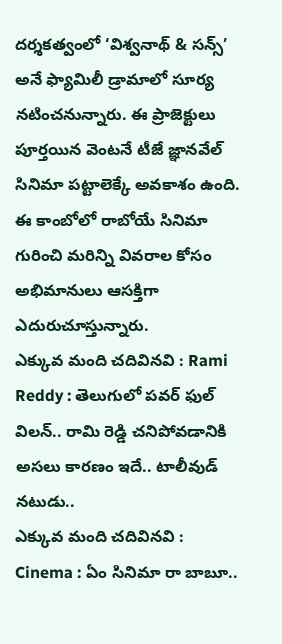దర్శకత్వంలో ‘విశ్వనాథ్ & సన్స్’ అనే ఫ్యామిలీ డ్రామాలో సూర్య నటించనున్నారు. ఈ ప్రాజెక్టులు పూర్తయిన వెంటనే టీజే జ్ఞానవేల్ సినిమా పట్టాలెక్కే అవకాశం ఉంది. ఈ కాంబోలో రాబోయే సినిమా గురించి మరిన్ని వివరాల కోసం అభిమానులు ఆసక్తిగా ఎదురుచూస్తున్నారు.
ఎక్కువ మంది చదివినవి : Rami Reddy : తెలుగులో పవర్ ఫుల్ విలన్.. రామి రెడ్డి చనిపోవడానికి అసలు కారణం ఇదే.. టాలీవుడ్ నటుడు..
ఎక్కువ మంది చదివినవి : Cinema : ఏం సినిమా రా బాబూ..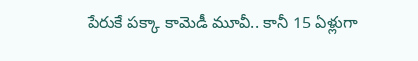పేరుకే పక్కా కామెడీ మూవీ.. కానీ 15 ఏళ్లుగా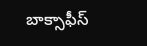బాక్సాఫీస్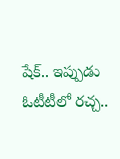షేక్.. ఇప్పుడు ఓటీటీలో రచ్చ..